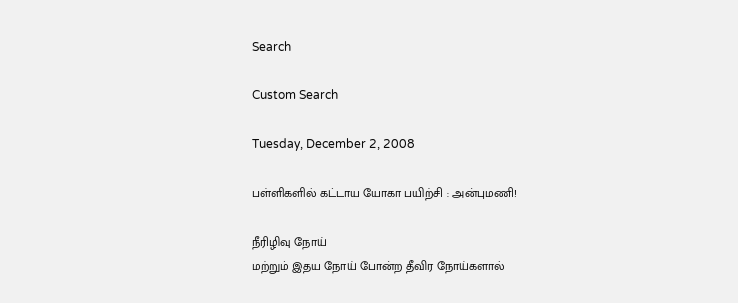Search

Custom Search

Tuesday, December 2, 2008

பள்ளி‌க‌ளி‌ல் க‌ட்டாய யோகா பயிற்சி : அன்புமணி!

நீரிழிவு நோய்
மற்றும் இதய நோய் போன்ற தீவிர நோய்களால்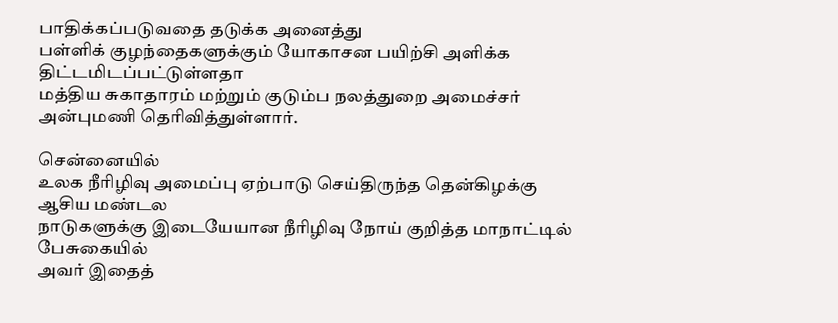பாதிக்கப்படுவதை தடுக்க அனைத்து
பள்ளிக் குழந்தைகளுக்கும் யோகாசன பயிற்சி அளிக்க திட்டமிடப்பட்டுள்ளதா
மத்திய சுகாதாரம் மற்றும் குடும்ப நலத்துறை அமைச்சர் அன்புமணி தெரிவி‌த்து‌ள்ளார்.

சென்னையில்
உலக நீரிழிவு அமைப்பு ஏற்பாடு செய்திருந்த தென்கிழக்கு ஆசிய மண்டல
நாடுகளுக்கு இடையேயான நீரிழிவு நோய் குறித்த மாநாட்டில் பேசுகையில்
அவ‌ர் இதைத்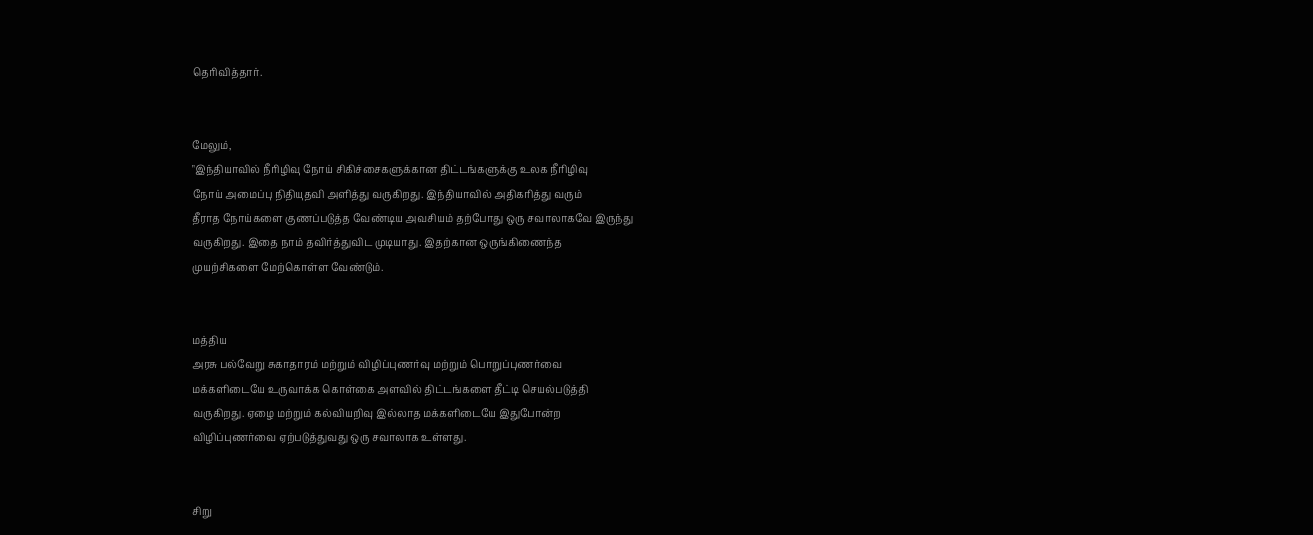தெரிவித்தார்.


மேலு‌ம்,
"இந்தியாவில் நீரிழிவு நோய் சிகிச்சைகளுக்கான திட்டங்களுக்கு உலக நீரிழிவு
நோய் அமைப்பு நிதியுதவி அளித்து வருகிறது. இந்தியாவில் அதிகரித்து வரும்
தீராத நோய்களை குணப்படுத்த வேண்டிய அவசியம் தற்போது ஒரு சவாலாகவே இருந்து
வருகிறது. இதை நாம் தவிர்த்துவிட முடியாது. இதற்கான ஒருங்கிணைந்த
முயற்சிகளை மேற்கொள்ள வேண்டும்.


மத்திய
அரசு பல்வேறு சுகாதாரம் மற்றும் விழிப்புணர்வு மற்றும் பொறுப்புணர்வை
மக்களிடையே உருவாக்க கொள்கை அளவில் திட்டங்களை தீட்டி செயல்படுத்தி
வருகிறது. ஏழை மற்றும் கல்வியறிவு இல்லாத மக்களிடையே இதுபோன்ற
விழிப்புணர்வை ஏற்படுத்துவது ஒரு சவாலாக உள்ளது.


சிறு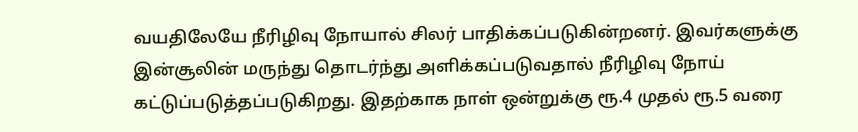வயதிலேயே நீரிழிவு நோயால் சிலர் பாதிக்கப்படுகின்றனர். இவர்களுக்கு
இன்சூலின் மருந்து தொடர்ந்து அளிக்கப்படுவதால் நீரிழிவு நோய்
கட்டுப்படுத்தப்படுகிறது. இதற்காக நாள் ஒன்றுக்கு ரூ.4 முதல் ரூ.5 வரை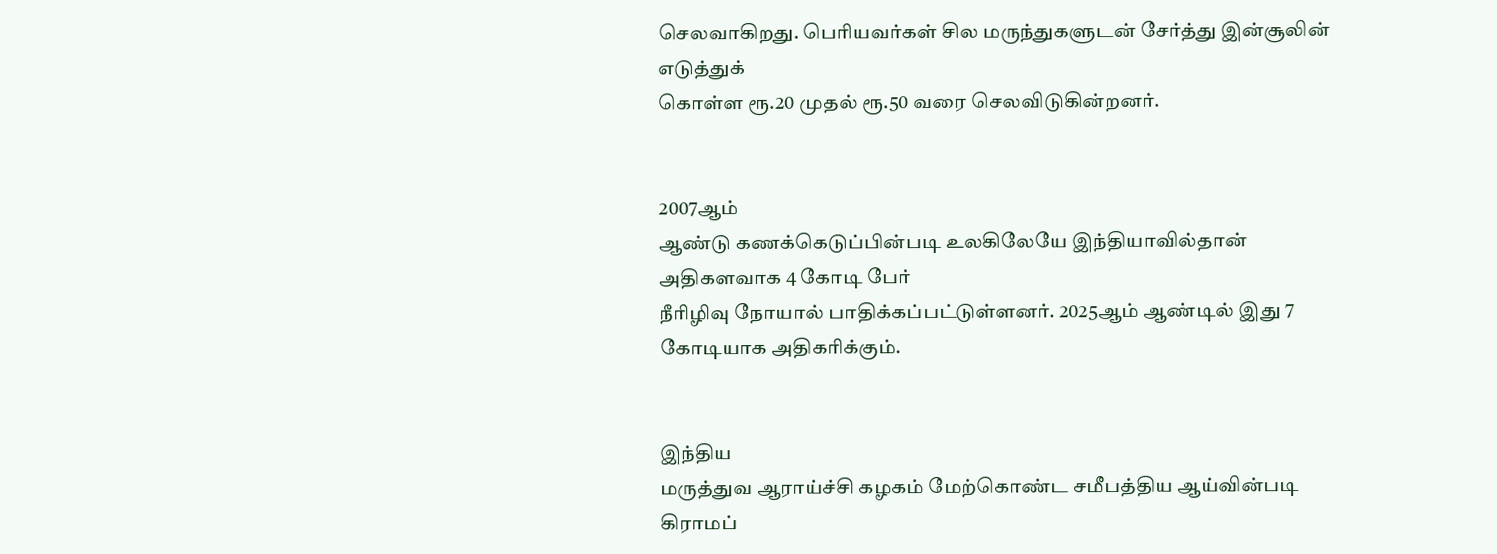செலவாகிறது. பெரியவர்கள் சில மருந்துகளுடன் சேர்த்து இன்சூலின் எடுத்துக்
கொள்ள ரூ.20 முதல் ரூ.50 வரை செலவிடுகின்றனர்.


2007ஆ‌ம்
ஆண்டு கணக்கெடுப்பின்படி உலகிலேயே இந்தியாவில்தான் அதிகளவாக 4 கோடி பேர்
நீரிழிவு நோயால் பாதிக்கப்பட்டுள்ளனர். 2025ஆ‌ம் ஆண்டில் இது 7
கோடியாக அதிகரிக்கும்.


இந்திய
மருத்துவ ஆராய்ச்சி கழகம் மேற்கொண்ட சமீபத்திய ஆய்வின்படி கிராமப்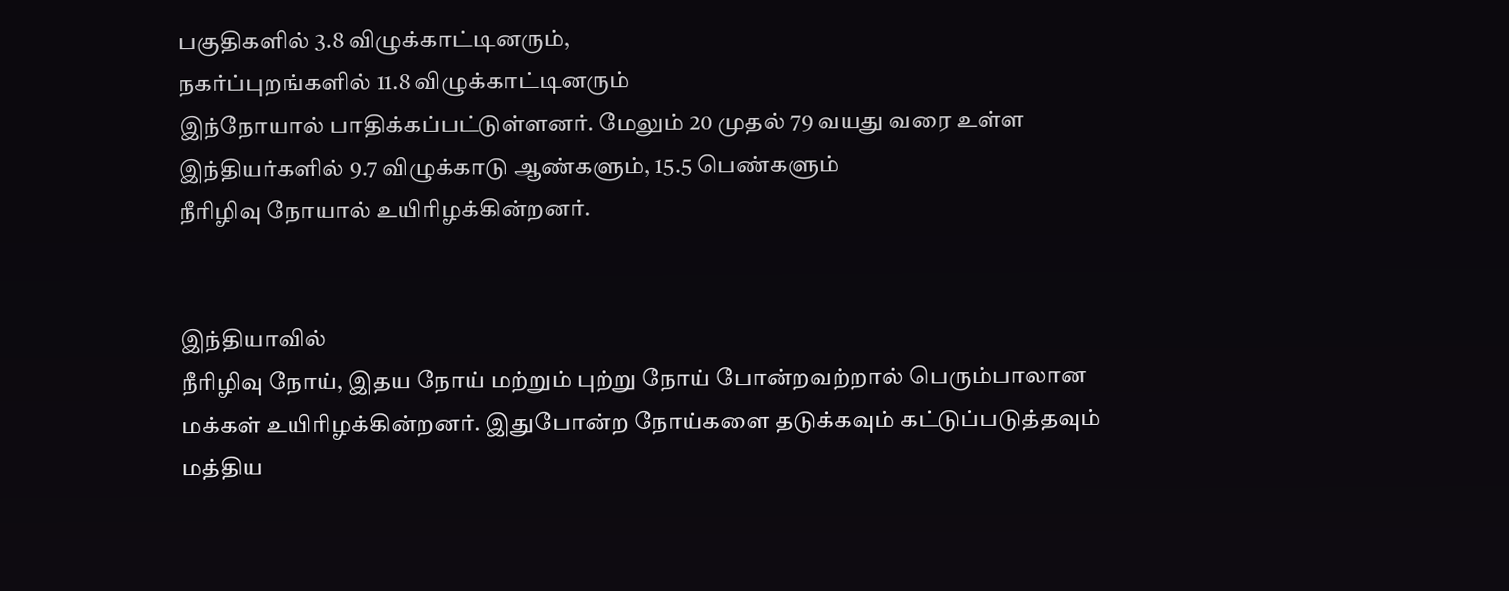பகுதிகளில் 3.8 விழு‌க்கா‌ட்டினரு‌ம்,
நகர்ப்புறங்களில் 11.8 விழு‌க்கா‌ட்டினரு‌ம்
இந்நோயால் பாதிக்கப்பட்டுள்ளனர். மேலும் 20 முதல் 79 வயது வரை உள்ள
இந்தியர்களில் 9.7 விழு‌க்காடு ஆண்களும், 15.5 பெண்களும்
நீரிழிவு நோயால் உயிரிழக்கின்றனர்.


இந்தியாவில்
நீரிழிவு நோய், இதய நோய் மற்றும் புற்று நோய் போன்றவற்றால் பெரும்பாலான
மக்கள் உயிரிழக்கின்றனர். இதுபோன்ற நோய்களை தடுக்கவும் கட்டுப்படுத்தவும்
மத்திய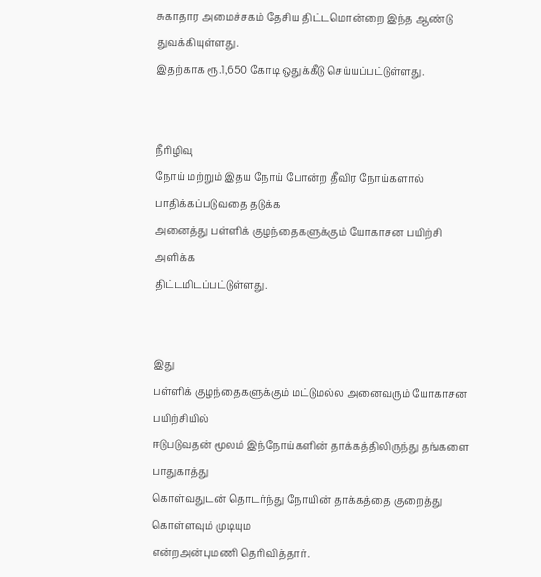சுகாதார அமைச்சகம் தேசிய திட்டமொன்றை இந்த ஆண்டு துவக்கியுள்ளது.
இதற்காக ரூ.1,650 கோடி ஒதுக்கீடு செய்யப்பட்டுள்ளது.


நீரிழிவு
நோய் மற்றும் இதய நோய் போன்ற தீவிர நோய்களால் பாதிக்கப்படுவதை தடுக்க
அனைத்து பள்ளிக் குழந்தைகளுக்கும் யோகாசன பயிற்சி அளிக்க
திட்டமிடப்பட்டுள்ளது.


இது
பள்ளிக் குழந்தைகளுக்கும் மட்டுமல்ல அனைவரும் யோகாசன பயிற்சியில்
ஈடுபடுவதன் மூலம் இந்நோய்களின் தாக்கத்திலிருந்து தங்களை பாதுகாத்து
கொள்வதுடன் தொடர்ந்து நோயின் தாக்கத்தை குறைத்து கொள்ளவும் முடியும
எ‌ன்றஅன்புமணி தெரிவித்தார்.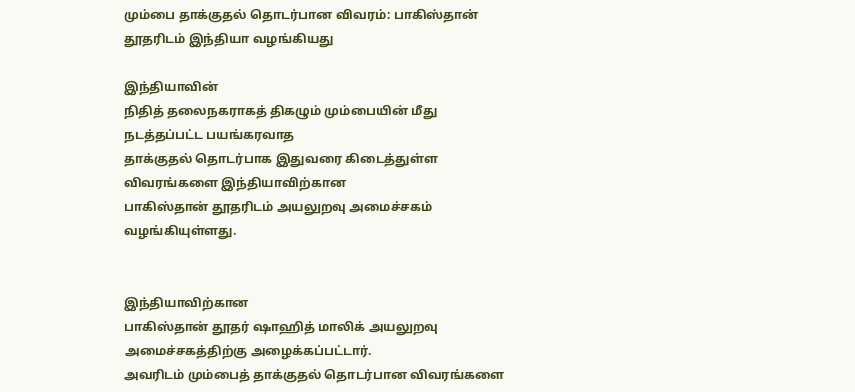மும்பை தாக்குதல் தொடர்பான விவரம்: பாகிஸ்தான் தூதரிடம் இந்தியா வழங்கியது

இந்தியாவின்
நிதித் தலைநகராகத் திகழும் மும்பையின் மீது நடத்தப்பட்ட பயங்கரவாத
தாக்குதல் தொடர்பாக இதுவரை கிடைத்துள்ள விவரங்களை இந்தியாவிற்கான
பாகிஸ்தான் தூதரிடம் அயலுறவு அமைச்சகம் வழங்கியுள்ளது.


இந்தியாவிற்கான
பாகிஸ்தான் தூதர் ஷாஹித் மாலிக் அயலுறவு அமைச்சகத்திற்கு அழைக்கப்பட்டார்.
அவரிடம் மும்பைத் தாக்குதல் தொடர்பான விவரங்களை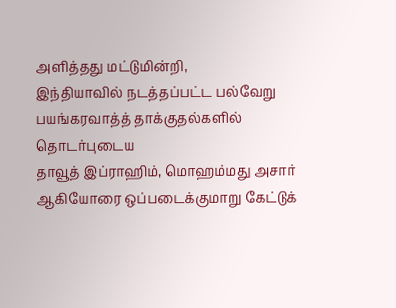அளித்தது மட்டுமின்றி,
இந்தியாவில் நடத்தப்பட்ட பல்வேறு பயங்கரவாத்த் தாக்குதல்களில் தொடர்புடைய
தாவூத் இப்ராஹிம், மொஹம்மது அசார் ஆகியோரை ஒப்படைக்குமாறு கேட்டுக்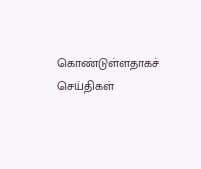கொண்டுள்ளதாகச் செய்திகள்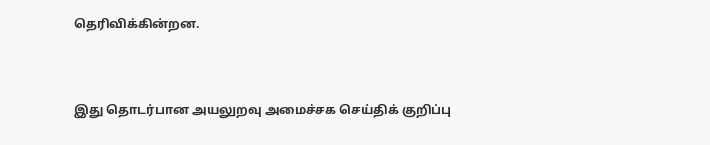தெரிவிக்கின்றன.


இது தொடர்பான அயலுறவு அமைச்சக செய்திக் குறிப்பு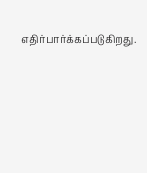எதிர்பார்க்கப்படுகிறது.